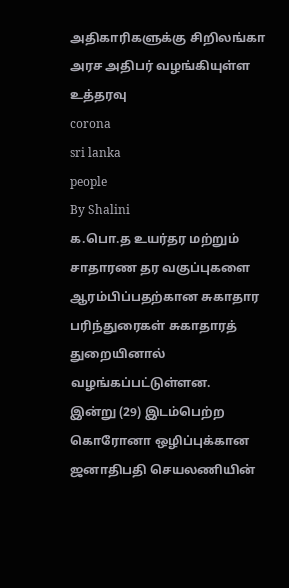அதிகாரிகளுக்கு சிறிலங்கா அரச அதிபர் வழங்கியுள்ள உத்தரவு
corona
sri lanka
people
By Shalini
க.பொ.த உயர்தர மற்றும் சாதாரண தர வகுப்புகளை ஆரம்பிப்பதற்கான சுகாதார பரிந்துரைகள் சுகாதாரத் துறையினால் வழங்கப்பட்டுள்ளன.
இன்று (29) இடம்பெற்ற கொரோனா ஒழிப்புக்கான ஜனாதிபதி செயலணியின்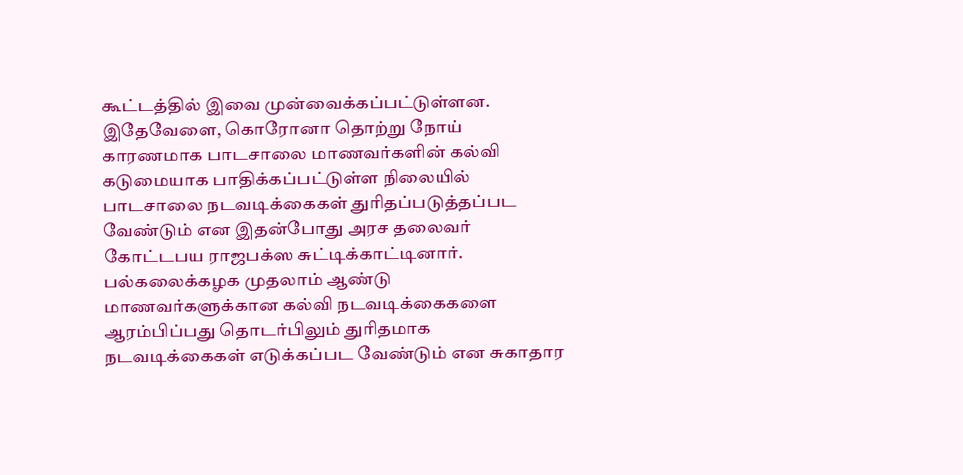கூட்டத்தில் இவை முன்வைக்கப்பட்டுள்ளன.
இதேவேளை, கொரோனா தொற்று நோய் காரணமாக பாடசாலை மாணவர்களின் கல்வி கடுமையாக பாதிக்கப்பட்டுள்ள நிலையில் பாடசாலை நடவடிக்கைகள் துரிதப்படுத்தப்பட வேண்டும் என இதன்போது அரச தலைவர் கோட்டபய ராஜபக்ஸ சுட்டிக்காட்டினார்.
பல்கலைக்கழக முதலாம் ஆண்டு மாணவர்களுக்கான கல்வி நடவடிக்கைகளை ஆரம்பிப்பது தொடர்பிலும் துரிதமாக நடவடிக்கைகள் எடுக்கப்பட வேண்டும் என சுகாதார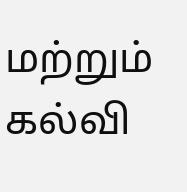மற்றும் கல்வி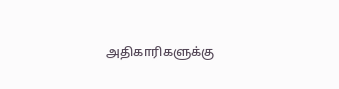அதிகாரிகளுக்கு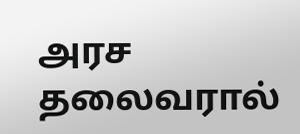அரச தலைவரால்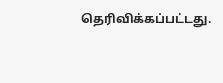தெரிவிக்கப்பட்டது.